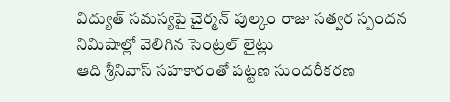విద్యుత్ సమస్యపై చైర్మన్ పుల్కం రాజు సత్వర స్పందన
నిమిషాల్లో వెలిగిన సెంట్రల్ లైట్లు
ఆది శ్రీనివాస్ సహకారంతో పట్టణ సుందరీకరణ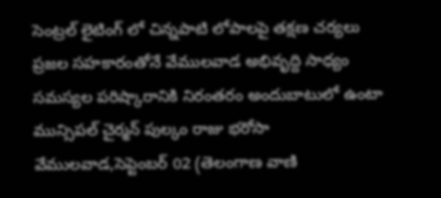సెంట్రల్ లైటింగ్ లో చిన్నపాటి లోపాలపై తక్షణ చర్యలు
ప్రజల సహకారంతోనే వేములవాడ అభివృద్ది సాధ్యం
సమస్యల పరిష్కారానికి నిరంతరం అందుబాటులో ఉంటా మున్సిపల్ చైర్మన్ పుల్కం రాజు భరోసా
వేములవాడ,సెప్టెంబర్ 02 (తెలంగాణ వాణి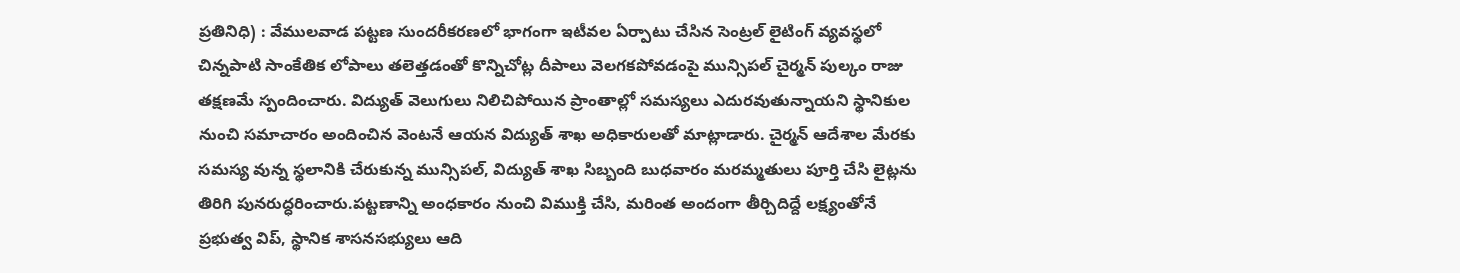ప్రతినిధి) : వేములవాడ పట్టణ సుందరీకరణలో భాగంగా ఇటీవల ఏర్పాటు చేసిన సెంట్రల్ లైటింగ్ వ్యవస్థలో చిన్నపాటి సాంకేతిక లోపాలు తలెత్తడంతో కొన్నిచోట్ల దీపాలు వెలగకపోవడంపై మున్సిపల్ చైర్మన్ పుల్కం రాజు తక్షణమే స్పందించారు. విద్యుత్ వెలుగులు నిలిచిపోయిన ప్రాంతాల్లో సమస్యలు ఎదురవుతున్నాయని స్థానికుల నుంచి సమాచారం అందించిన వెంటనే ఆయన విద్యుత్ శాఖ అధికారులతో మాట్లాడారు. చైర్మన్ ఆదేశాల మేరకు సమస్య వున్న స్థలానికి చేరుకున్న మున్సిపల్, విద్యుత్ శాఖ సిబ్బంది బుధవారం మరమ్మతులు పూర్తి చేసి లైట్లను తిరిగి పునరుద్ధరించారు.పట్టణాన్ని అంధకారం నుంచి విముక్తి చేసి, మరింత అందంగా తీర్చిదిద్దే లక్ష్యంతోనే ప్రభుత్వ విప్, స్థానిక శాసనసభ్యులు ఆది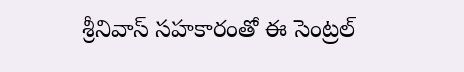శ్రీనివాస్ సహకారంతో ఈ సెంట్రల్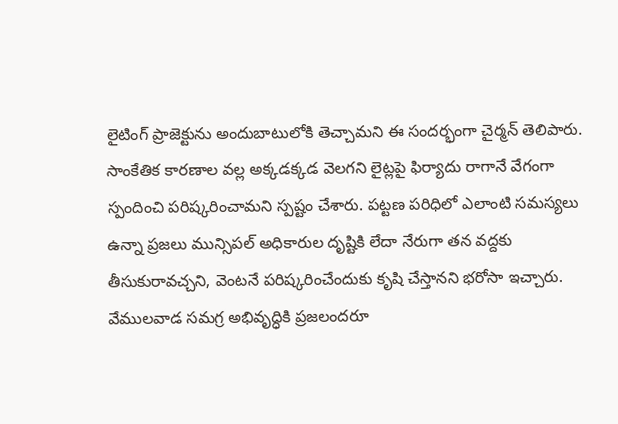లైటింగ్ ప్రాజెక్టును అందుబాటులోకి తెచ్చామని ఈ సందర్భంగా చైర్మన్ తెలిపారు. సాంకేతిక కారణాల వల్ల అక్కడక్కడ వెలగని లైట్లపై ఫిర్యాదు రాగానే వేగంగా స్పందించి పరిష్కరించామని స్పష్టం చేశారు. పట్టణ పరిధిలో ఎలాంటి సమస్యలు ఉన్నా ప్రజలు మున్సిపల్ అధికారుల దృష్టికి లేదా నేరుగా తన వద్దకు తీసుకురావచ్చని, వెంటనే పరిష్కరించేందుకు కృషి చేస్తానని భరోసా ఇచ్చారు. వేములవాడ సమగ్ర అభివృద్ధికి ప్రజలందరూ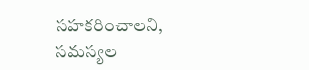సహకరించాలని, సమస్యల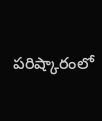పరిష్కారంలో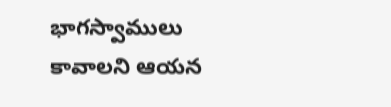భాగస్వాములు కావాలని ఆయన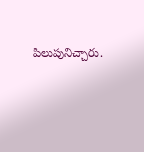పిలుపునిచ్చారు.